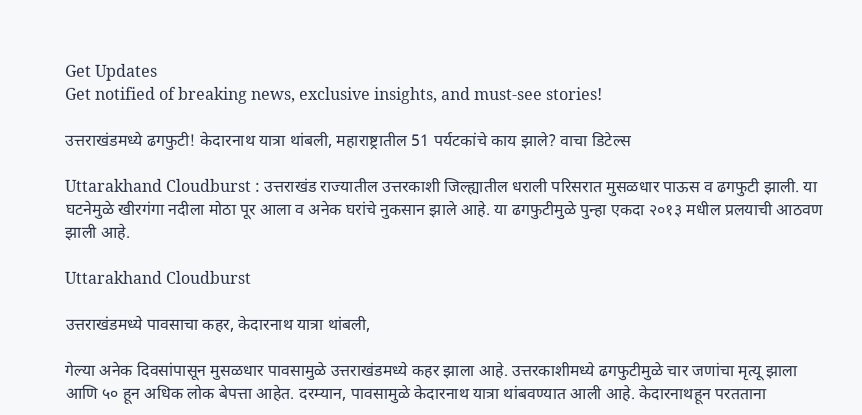Get Updates
Get notified of breaking news, exclusive insights, and must-see stories!

उत्तराखंडमध्ये ढगफुटी! केदारनाथ यात्रा थांबली, महाराष्ट्रातील 51 पर्यटकांचे काय झाले? वाचा डिटेल्स

Uttarakhand Cloudburst : उत्तराखंड राज्यातील उत्तरकाशी जिल्ह्यातील धराली परिसरात मुसळधार पाऊस व ढगफुटी झाली. या घटनेमुळे खीरगंगा नदीला मोठा पूर आला व अनेक घरांचे नुकसान झाले आहे. या ढगफुटीमुळे पुन्हा एकदा २०१३ मधील प्रलयाची आठवण झाली आहे.

Uttarakhand Cloudburst

उत्तराखंडमध्ये पावसाचा कहर, केदारनाथ यात्रा थांबली,

गेल्या अनेक दिवसांपासून मुसळधार पावसामुळे उत्तराखंडमध्ये कहर झाला आहे. उत्तरकाशीमध्ये ढगफुटीमुळे चार जणांचा मृत्यू झाला आणि ५० हून अधिक लोक बेपत्ता आहेत. दरम्यान, पावसामुळे केदारनाथ यात्रा थांबवण्यात आली आहे. केदारनाथहून परतताना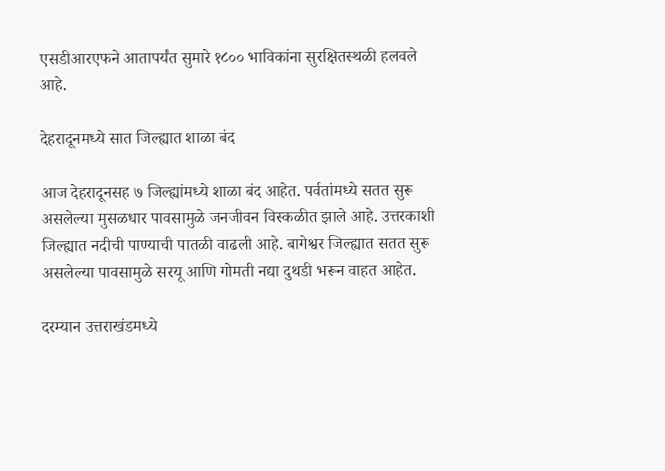एसडीआरएफने आतापर्यंत सुमारे १८०० भाविकांना सुरक्षितस्थळी हलवले आहे.

देहरादूनमध्ये सात जिल्ह्यात शाळा बंद

आज देहरादूनसह ७ जिल्ह्यांमध्ये शाळा बंद आहेत. पर्वतांमध्ये सतत सुरू असलेल्या मुसळधार पावसामुळे जनजीवन विस्कळीत झाले आहे. उत्तरकाशी जिल्ह्यात नदीची पाण्याची पातळी वाढली आहे. बागेश्वर जिल्ह्यात सतत सुरू असलेल्या पावसामुळे सरयू आणि गोमती नद्या दुथडी भरून वाहत आहेत.

दरम्यान उत्तराखंडमध्ये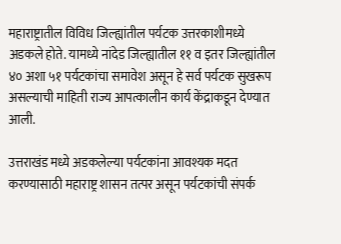महाराष्ट्रातील विविध जिल्ह्यांतील पर्यटक उत्तरकाशीमध्ये अडकले होते. यामध्ये नांदेड जिल्ह्यातील ११ व इतर जिल्ह्यांतील ४० अशा ५१ पर्यटकांचा समावेश असून हे सर्व पर्यटक सुखरूप असल्याची माहिती राज्य आपत्कालीन कार्य केंद्राकडून देण्यात आली.

उत्तराखंड मध्ये अडकलेल्या पर्यटकांना आवश्यक मदत करण्यासाठी महाराष्ट्र शासन तत्पर असून पर्यटकांची संपर्क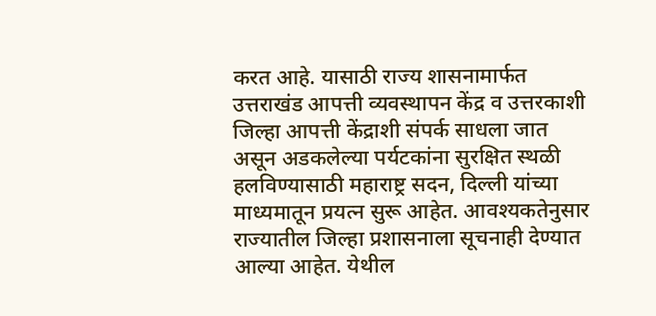करत आहे. यासाठी राज्य शासनामार्फत उत्तराखंड आपत्ती व्यवस्थापन केंद्र व उत्तरकाशी जिल्हा आपत्ती केंद्राशी संपर्क साधला जात असून अडकलेल्या पर्यटकांना सुरक्षित स्थळी हलविण्यासाठी महाराष्ट्र सदन, दिल्ली यांच्या माध्यमातून प्रयत्न सुरू आहेत. आवश्यकतेनुसार राज्यातील जिल्हा प्रशासनाला सूचनाही देण्यात आल्या आहेत. येथील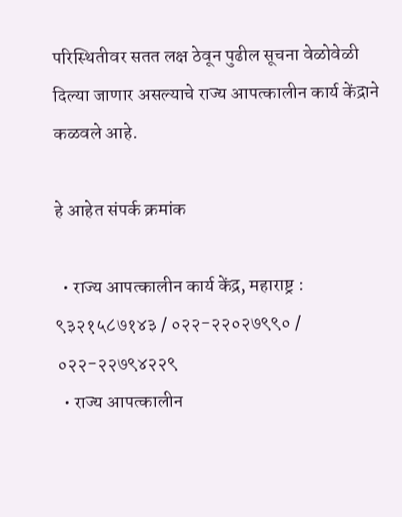परिस्थितीवर सतत लक्ष ठेवून पुढील सूचना वेळोवेळी दिल्या जाणार असल्याचे राज्य आपत्कालीन कार्य केंद्राने कळवले आहे.

हे आहेत संपर्क क्रमांक

  • राज्य आपत्कालीन कार्य केंद्र, महाराष्ट्र : ९३२१५८७१४३ / ०२२-२२०२७९९० / ०२२-२२७९४२२९
  • राज्य आपत्कालीन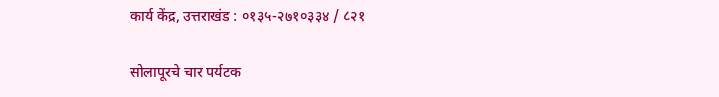कार्य केंद्र, उत्तराखंड : ०१३५-२७१०३३४ / ८२१

सोलापूरचे चार पर्यटक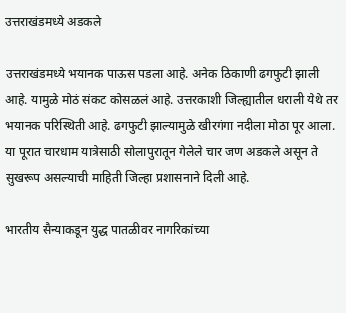उत्तराखंडमध्ये अडकले

उत्तराखंडमध्ये भयानक पाऊस पडला आहे. अनेक ठिकाणी ढगफुटी झाली आहे. यामुळे मोठं संकट कोसळलं आहे. उत्तरकाशी जिल्ह्यातील धराली येथे तर भयानक परिस्थिती आहे. ढगफुटी झाल्यामुळे खीरगंगा नदीला मोठा पूर आला. या पूरात चारधाम यात्रेसाठी सोलापुरातून गेलेले चार जण अडकले असून ते सुखरूप असल्याची माहिती जिल्हा प्रशासनाने दिली आहे.

भारतीय सैन्याकडून युद्ध पातळीवर नागरिकांच्या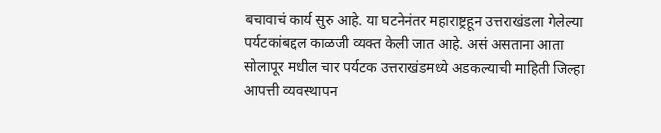बचावाचं कार्य सुरु आहे. या घटनेनंतर महाराष्ट्रहून उत्तराखंडला गेलेल्या पर्यटकांबद्दल काळजी व्यक्त केली जात आहे. असं असताना आता सोलापूर मधील चार पर्यटक उत्तराखंडमध्ये अडकल्याची माहिती जिल्हा आपत्ती व्यवस्थापन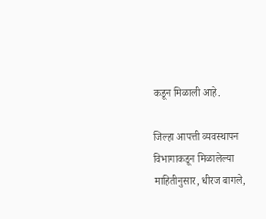कडून मिळाली आहे.

जिल्हा आपत्ती व्यवस्थापन विभागाकडून मिळालेल्या माहितीनुसार, धीरज बागले,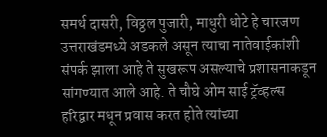समर्थ दासरी, विठ्ठल पुजारी, माधुरी धोटे हे चारजण उत्तराखंडमध्ये अडकले असून त्याचा नातेवाईकांशी संपर्क झाला आहे ते सुखरूप असल्याचे प्रशासनाकडून सांगण्यात आले आहे. ते चौघे ओम साई ट्रॅव्हल्स हरिद्वार मधून प्रवास करत होते त्यांच्या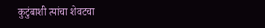कुटुंबाशी त्यांचा शेवटचा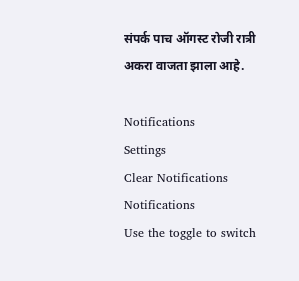संपर्क पाच ऑगस्ट रोजी रात्री अकरा वाजता झाला आहे.

Notifications
Settings
Clear Notifications
Notifications
Use the toggle to switch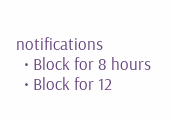notifications
  • Block for 8 hours
  • Block for 12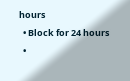hours
  • Block for 24 hours
  •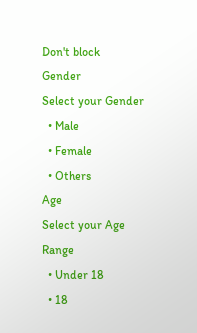Don't block
Gender
Select your Gender
  • Male
  • Female
  • Others
Age
Select your Age Range
  • Under 18
  • 18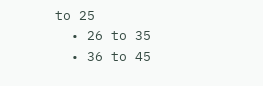to 25
  • 26 to 35
  • 36 to 45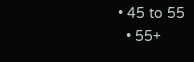• 45 to 55
  • 55+